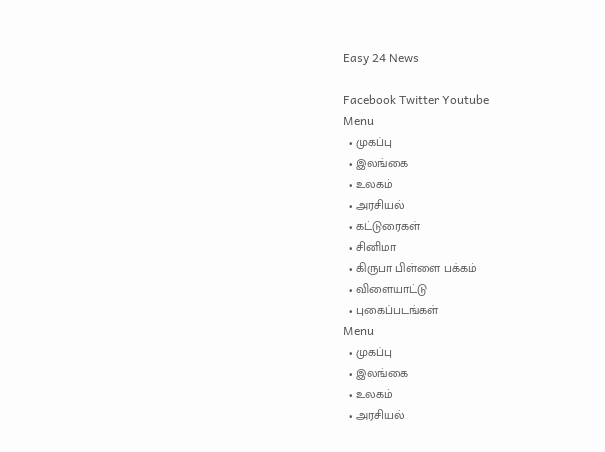Easy 24 News

Facebook Twitter Youtube
Menu
  • முகப்பு
  • இலங்கை
  • உலகம்
  • அரசியல்
  • கட்டுரைகள்
  • சினிமா
  • கிருபா பிள்ளை பக்கம்
  • விளையாட்டு
  • புகைப்படங்கள்
Menu
  • முகப்பு
  • இலங்கை
  • உலகம்
  • அரசியல்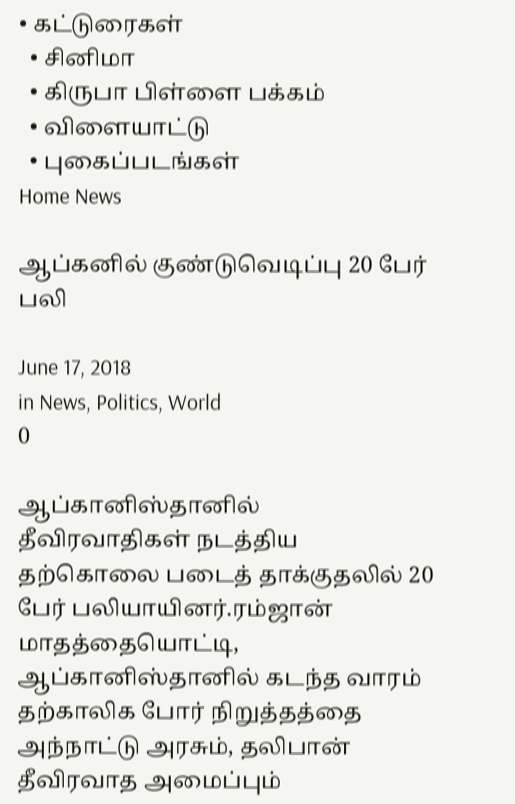• கட்டுரைகள்
  • சினிமா
  • கிருபா பிள்ளை பக்கம்
  • விளையாட்டு
  • புகைப்படங்கள்
Home News

ஆப்கனில் குண்டுவெடிப்பு 20 பேர் பலி

June 17, 2018
in News, Politics, World
0

ஆப்கானிஸ்தானில் தீவிரவாதிகள் நடத்திய தற்கொலை படைத் தாக்குதலில் 20 பேர் பலியாயினர்.ரம்ஜான் மாதத்தையொட்டி, ஆப்கானிஸ்தானில் கடந்த வாரம் தற்காலிக போர் நிறுத்தத்தை அந்நாட்டு அரசும், தலிபான் தீவிரவாத அமைப்பும்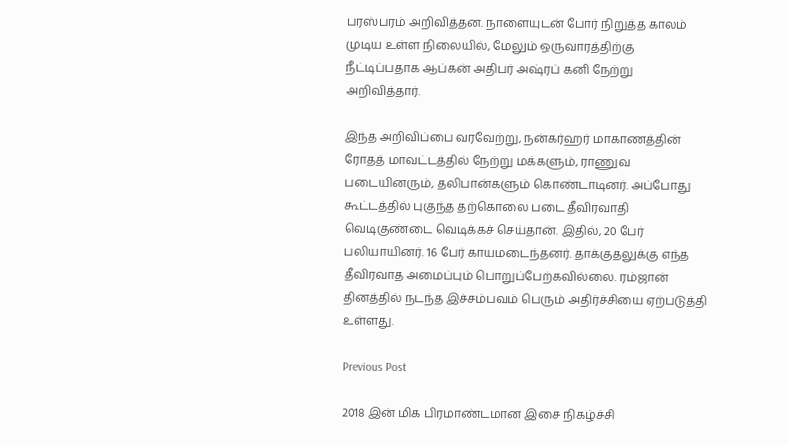பரஸ்பரம் அறிவித்தன. நாளையுடன் போர் நிறுத்த காலம் முடிய உள்ள நிலையில், மேலும் ஒருவாரத்திற்கு நீட்டிப்பதாக ஆப்கன் அதிபர் அஷ்ரப் கனி நேற்று அறிவித்தார்.

இந்த அறிவிப்பை வரவேற்று, நன்கர்ஹர் மாகாணத்தின் ரோதத் மாவட்டத்தில் நேற்று மக்களும், ராணுவ படையினரும், தலிபான்களும் கொண்டாடினர். அப்போது கூட்டத்தில் புகுந்த தற்கொலை படை தீவிரவாதி வெடிகுண்டை வெடிக்கச் செய்தான். இதில், 20 பேர் பலியாயினர். 16 பேர் காயமடைந்தனர். தாக்குதலுக்கு எந்த தீவிரவாத அமைப்பும் பொறுப்பேற்கவில்லை. ரம்ஜான் தினத்தில் நடந்த இச்சம்பவம் பெரும் அதிர்ச்சியை ஏற்படுத்தி உள்ளது.

Previous Post

2018 இன் மிக பிரமாண்டமான இசை நிகழ்ச்சி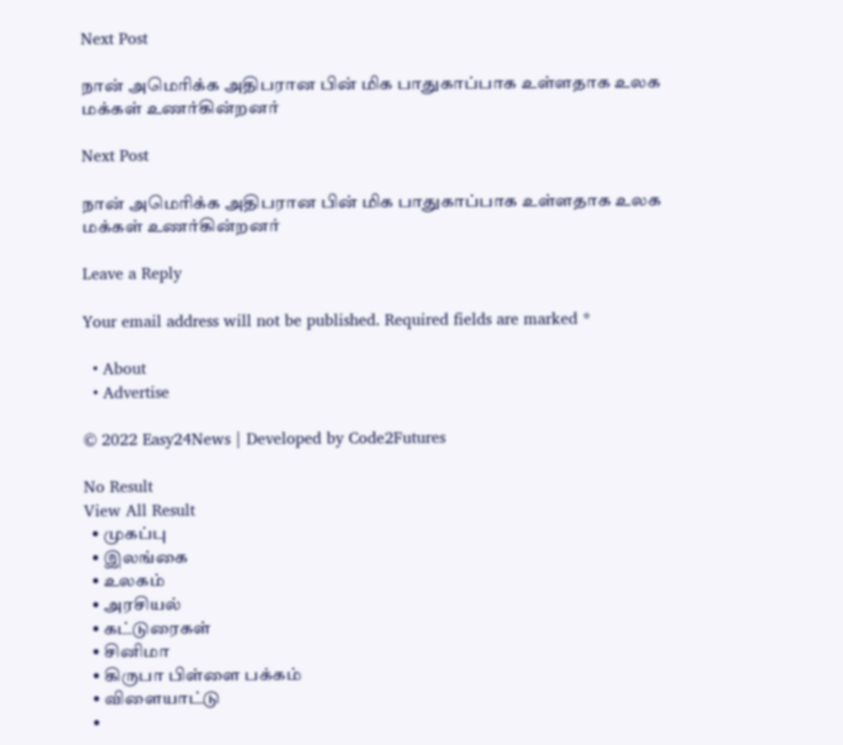Next Post

நான் அமெரிக்க அதிபரான பின் மிக பாதுகாப்பாக உள்ளதாக உலக மக்கள் உணர்கின்றனர்

Next Post

நான் அமெரிக்க அதிபரான பின் மிக பாதுகாப்பாக உள்ளதாக உலக மக்கள் உணர்கின்றனர்

Leave a Reply

Your email address will not be published. Required fields are marked *

  • About
  • Advertise

© 2022 Easy24News | Developed by Code2Futures

No Result
View All Result
  • முகப்பு
  • இலங்கை
  • உலகம்
  • அரசியல்
  • கட்டுரைகள்
  • சினிமா
  • கிருபா பிள்ளை பக்கம்
  • விளையாட்டு
  •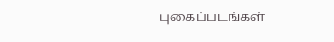புகைப்படங்கள்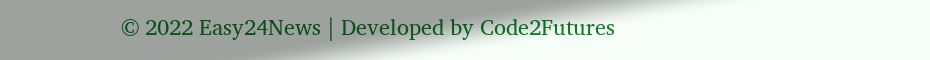© 2022 Easy24News | Developed by Code2Futures